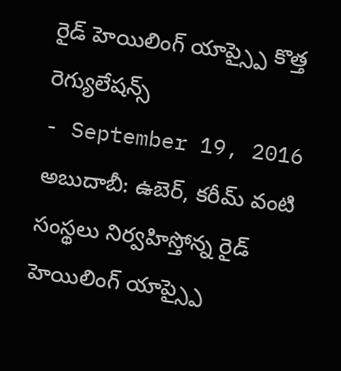రైడ్ హెయిలింగ్ యాప్స్పై కొత్త రెగ్యులేషన్స్
- September 19, 2016
అబుదాబీ: ఉబెర్, కరీమ్ వంటి సంస్థలు నిర్వహిస్తోన్న రైడ్ హెయిలింగ్ యాప్స్పై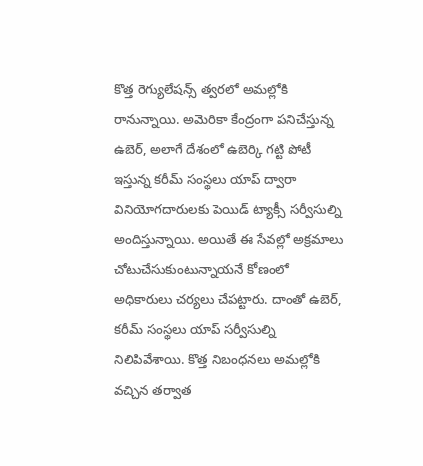కొత్త రెగ్యులేషన్స్ త్వరలో అమల్లోకి రానున్నాయి. అమెరికా కేంద్రంగా పనిచేస్తున్న ఉబెర్, అలాగే దేశంలో ఉబెర్కి గట్టి పోటీ ఇస్తున్న కరీమ్ సంస్థలు యాప్ ద్వారా వినియోగదారులకు పెయిడ్ ట్యాక్సీ సర్వీసుల్ని అందిస్తున్నాయి. అయితే ఈ సేవల్లో అక్రమాలు చోటుచేసుకుంటున్నాయనే కోణంలో అధికారులు చర్యలు చేపట్టారు. దాంతో ఉబెర్, కరీమ్ సంస్థలు యాప్ సర్వీసుల్ని నిలిపివేశాయి. కొత్త నిబంధనలు అమల్లోకి వచ్చిన తర్వాత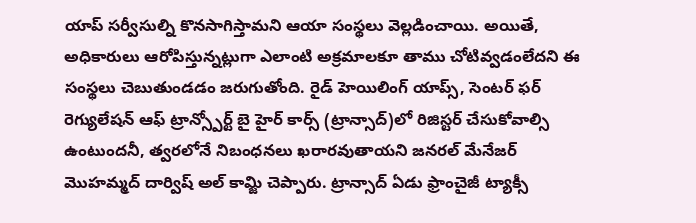యాప్ సర్వీసుల్ని కొనసాగిస్తామని ఆయా సంస్థలు వెల్లడించాయి. అయితే, అధికారులు ఆరోపిస్తున్నట్లుగా ఎలాంటి అక్రమాలకూ తాము చోటివ్వడంలేదని ఈ సంస్థలు చెబుతుండడం జరుగుతోంది. రైడ్ హెయిలింగ్ యాప్స్, సెంటర్ ఫర్ రెగ్యులేషన్ ఆఫ్ ట్రాన్స్పోర్ట్ బై హైర్ కార్స్ (ట్రాన్సాద్)లో రిజిస్టర్ చేసుకోవాల్సి ఉంటుందనీ, త్వరలోనే నిబంధనలు ఖరారవుతాయని జనరల్ మేనేజర్ మొహమ్మద్ దార్విష్ అల్ కామ్జి చెప్పారు. ట్రాన్సాద్ ఏడు ఫ్రాంచైజీ ట్యాక్సీ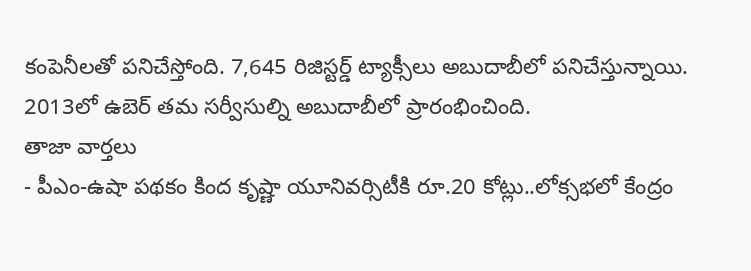కంపెనీలతో పనిచేస్తోంది. 7,645 రిజిస్టర్డ్ ట్యాక్సీలు అబుదాబీలో పనిచేస్తున్నాయి. 2013లో ఉబెర్ తమ సర్వీసుల్ని అబుదాబీలో ప్రారంభించింది.
తాజా వార్తలు
- పీఎం-ఉషా పథకం కింద కృష్ణా యూనివర్సిటీకి రూ.20 కోట్లు..లోక్సభలో కేంద్రం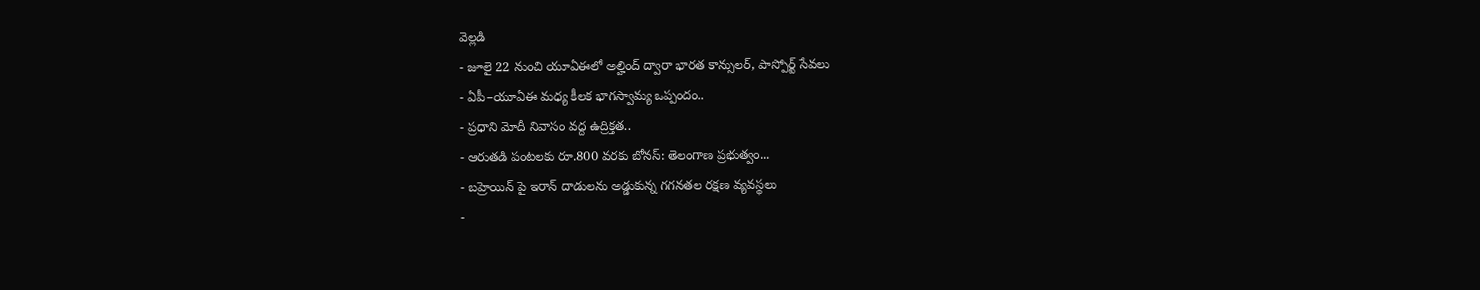వెల్లడి
- జూలై 22 నుంచి యూఏఈలో అల్హింద్ ద్వారా భారత కాన్సులర్, పాస్పోర్ట్ సేవలు
- ఏపీ–యూఏఈ మధ్య కీలక భాగస్వామ్య ఒప్పందం..
- ప్రధాని మోదీ నివాసం వద్ద ఉద్రిక్తత..
- ఆరుతడి పంటలకు రూ.800 వరకు బోనస్: తెలంగాణ ప్రభుత్వం...
- బహ్రెయిన్ పై ఇరాన్ దాడులను అడ్డుకున్న గగనతల రక్షణ వ్యవస్థలు
-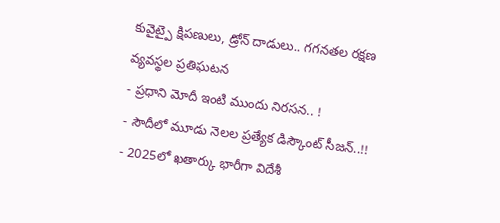కువైట్పై క్షిపణులు, డ్రోన్ దాడులు.. గగనతల రక్షణ వ్యవస్థల ప్రతిఘటన
- ప్రధాని మోదీ ఇంటి ముందు నిరసన.. !
- సౌదీలో మూడు నెలల ప్రత్యేక డిస్కౌంట్ సీజన్..!!
- 2025లో ఖతార్కు భారీగా విదేశీ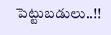పెట్టుబడులు..!!